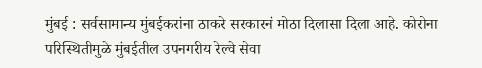मुंबई : सर्वसामान्य मुंबईकरांना ठाकरे सरकारनं मोठा दिलासा दिला आहे. कोरोना परिस्थितीमुळे मुंबईतील उपनगरीय रेल्वे सेवा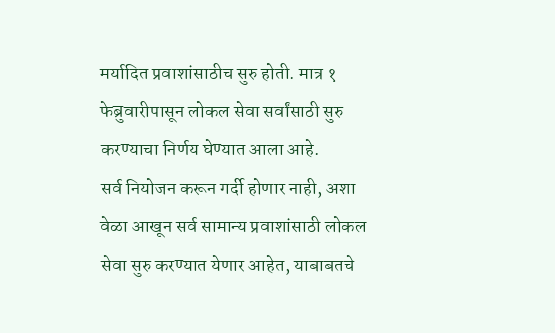मर्यादित प्रवाशांसाठीच सुरु होती. मात्र १ फेब्रुवारीपासून लोकल सेवा सर्वांसाठी सुरु करण्याचा निर्णय घेण्यात आला आहे.
सर्व नियोजन करून गर्दी होणार नाही, अशा वेळा आखून सर्व सामान्य प्रवाशांसाठी लोकल सेवा सुरु करण्यात येणार आहेत, याबाबतचे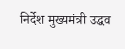निर्देश मुख्यमंत्री उद्धव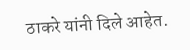ठाकरे यांनी दिले आहेत.